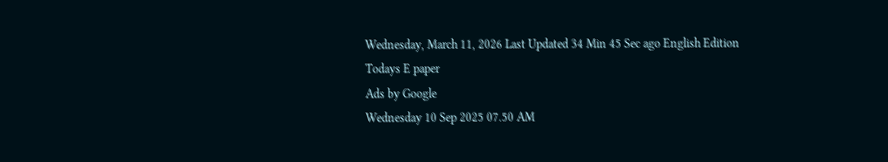Wednesday, March 11, 2026 Last Updated 34 Min 45 Sec ago English Edition
Todays E paper
Ads by Google
Wednesday 10 Sep 2025 07.50 AM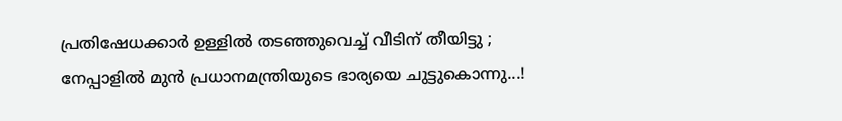പ്രതിഷേധക്കാര്‍ ഉള്ളില്‍ തടഞ്ഞുവെച്ച് വീടിന് തീയിട്ടു ; നേപ്പാളില്‍ മുന്‍ പ്രധാനമന്ത്രിയുടെ ഭാര്യയെ ചുട്ടുകൊന്നു...!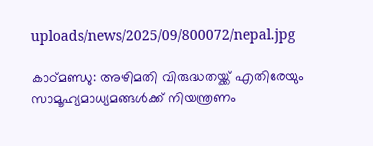uploads/news/2025/09/800072/nepal.jpg

കാഠ്മണ്ഡു: അഴിമതി വിരുദ്ധതയ്ക്ക് എതിരേയും സാമൂഹ്യമാധ്യമങ്ങള്‍ക്ക് നിയന്ത്രണം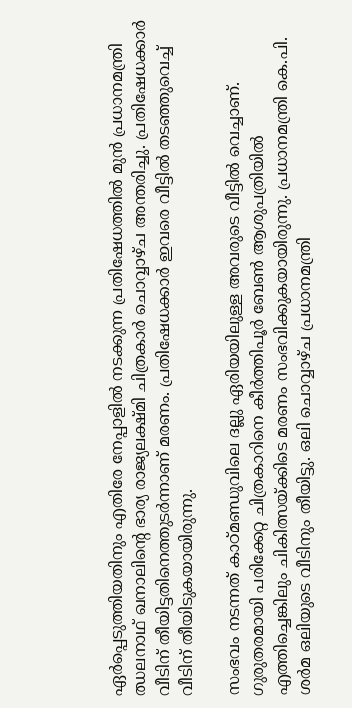ഏര്‍പ്പെടുത്തിയതിനും എതിരേ നേപ്പാളില്‍ നടക്കുന്ന പ്രതിഷേധത്തില്‍ മുന്‍ പ്രധാനമന്ത്രി ഝലനാഥ് ഖനാലിന്റെ ഭാര്യ രാജ്യലക്ഷ്മി ചിത്രകാര്‍ ചൊവ്വാഴ്ച അന്തരിച്ചു. പ്രതിഷേധക്കാര്‍ വീടിന് തീയിട്ടതിനെത്തുടര്‍ന്നാണ് മരണം. പ്രതിഷേധക്കാര്‍ ഇവരെ വീട്ടില്‍ തടഞ്ഞുവെച്ച് വീടിന് തീയിടുകയായിരുന്നു.

സംഭവം നടന്നത് കാഠ്മണ്ഡുവിലെ ദല്ലു ഏരിയയിലുള്ള അവരുടെ വീട്ടില്‍ വെച്ചാണ്. ഗുരുതരമായി പരിക്കേറ്റ ചിത്രകാറിനെ കീര്‍ത്തിപൂര്‍ ബേണ്‍ ആശുപത്രിയില്‍ എത്തിച്ചെങ്കിലും ചികിത്സയ്ക്കിടെ മരണം സംഭവിക്കുകയായിരുന്നു. പ്രധാനമന്ത്രി കെ.പി. ശര്‍മ ഒലിയുടെ വീടിനും തീയിട്ടു. ഒലി ചൊവ്വാഴ്ച പ്രധാനമന്ത്രി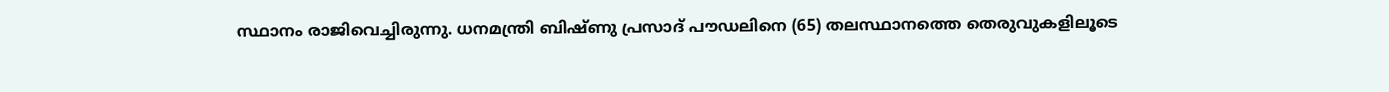സ്ഥാനം രാജിവെച്ചിരുന്നു. ധനമന്ത്രി ബിഷ്ണു പ്രസാദ് പൗഡലിനെ (65) തലസ്ഥാനത്തെ തെരുവുകളിലൂടെ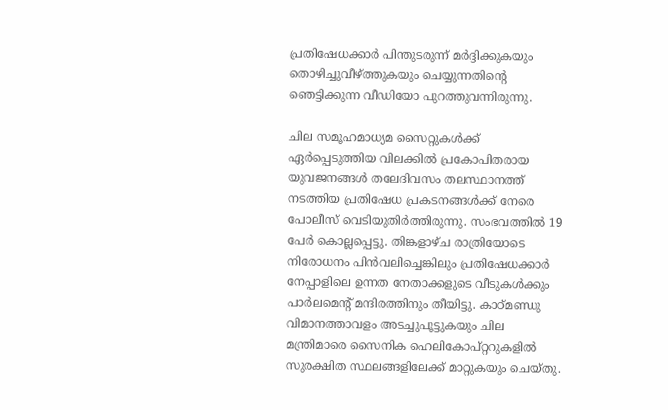പ്രതിഷേധക്കാര്‍ പിന്തുടരുന്ന് മര്‍ദ്ദിക്കുകയും തൊഴിച്ചുവീഴ്ത്തുകയും ചെയ്യുന്നതിന്റെ ഞെട്ടിക്കുന്ന വീഡിയോ പുറത്തുവന്നിരുന്നു.

ചില സമൂഹമാധ്യമ സൈറ്റുകള്‍ക്ക് ഏര്‍പ്പെടുത്തിയ വിലക്കില്‍ പ്രകോപിതരായ യുവജനങ്ങള്‍ തലേദിവസം തലസ്ഥാനത്ത് നടത്തിയ പ്രതിഷേധ പ്രകടനങ്ങള്‍ക്ക് നേരെ പോലീസ് വെടിയുതിര്‍ത്തിരുന്നു. സംഭവത്തില്‍ 19 പേര്‍ കൊല്ലപ്പെട്ടു. തിങ്കളാഴ്ച രാത്രിയോടെ നിരോധനം പിന്‍വലിച്ചെങ്കിലും പ്രതിഷേധക്കാര്‍ നേപ്പാളിലെ ഉന്നത നേതാക്കളുടെ വീടുകള്‍ക്കും പാര്‍ലമെന്റ് മന്ദിരത്തിനും തീയിട്ടു. കാഠ്മണ്ഡു വിമാനത്താവളം അടച്ചുപൂട്ടുകയും ചില മന്ത്രിമാരെ സൈനിക ഹെലികോപ്റ്ററുകളില്‍ സുരക്ഷിത സ്ഥലങ്ങളിലേക്ക് മാറ്റുകയും ചെയ്തു.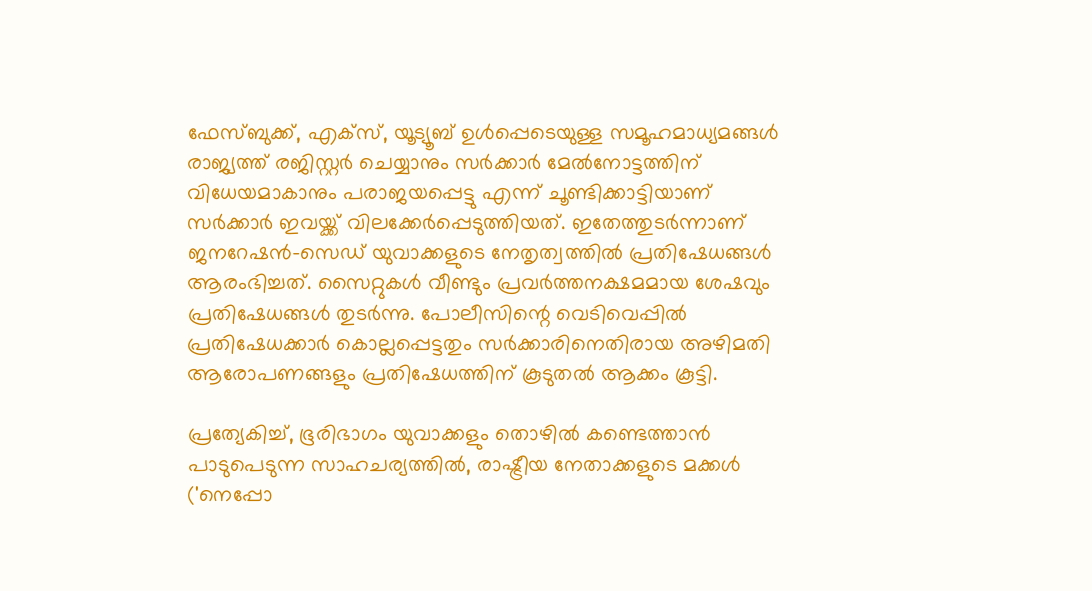ഫേസ്ബുക്ക്, എക്‌സ്, യൂട്യൂബ് ഉള്‍പ്പെടെയുള്ള സമൂഹമാധ്യമങ്ങള്‍ രാജ്യത്ത് രജിസ്റ്റര്‍ ചെയ്യാനും സര്‍ക്കാര്‍ മേല്‍നോട്ടത്തിന് വിധേയമാകാനും പരാജയപ്പെട്ടു എന്ന് ചൂണ്ടിക്കാട്ടിയാണ് സര്‍ക്കാര്‍ ഇവയ്ക്ക് വിലക്കേര്‍പ്പെടുത്തിയത്. ഇതേത്തുടര്‍ന്നാണ് ജനറേഷന്‍-സെഡ് യുവാക്കളുടെ നേതൃത്വത്തില്‍ പ്രതിഷേധങ്ങള്‍ ആരംഭിച്ചത്. സൈറ്റുകള്‍ വീണ്ടും പ്രവര്‍ത്തനക്ഷമമായ ശേഷവും പ്രതിഷേധങ്ങള്‍ തുടര്‍ന്നു. പോലീസിന്റെ വെടിവെപ്പില്‍ പ്രതിഷേധക്കാര്‍ കൊല്ലപ്പെട്ടതും സര്‍ക്കാരിനെതിരായ അഴിമതി ആരോപണങ്ങളും പ്രതിഷേധത്തിന് കൂടുതല്‍ ആക്കം കൂട്ടി.

പ്രത്യേകിച്ച്, ഭൂരിഭാഗം യുവാക്കളും തൊഴില്‍ കണ്ടെത്താന്‍ പാടുപെടുന്ന സാഹചര്യത്തില്‍, രാഷ്ട്രീയ നേതാക്കളുടെ മക്കള്‍ ('നെപ്പോ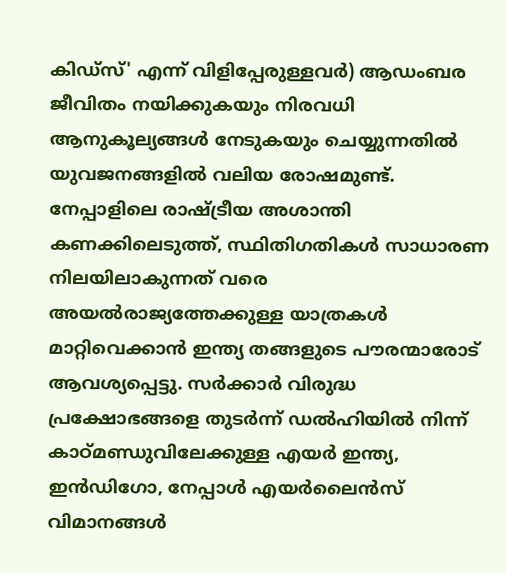കിഡ്‌സ്' എന്ന് വിളിപ്പേരുള്ളവര്‍) ആഡംബര ജീവിതം നയിക്കുകയും നിരവധി ആനുകൂല്യങ്ങള്‍ നേടുകയും ചെയ്യുന്നതില്‍ യുവജനങ്ങളില്‍ വലിയ രോഷമുണ്ട്. നേപ്പാളിലെ രാഷ്ട്രീയ അശാന്തി കണക്കിലെടുത്ത്, സ്ഥിതിഗതികള്‍ സാധാരണ നിലയിലാകുന്നത് വരെ അയല്‍രാജ്യത്തേക്കുള്ള യാത്രകള്‍ മാറ്റിവെക്കാന്‍ ഇന്ത്യ തങ്ങളുടെ പൗരന്മാരോട് ആവശ്യപ്പെട്ടു. സര്‍ക്കാര്‍ വിരുദ്ധ പ്രക്ഷോഭങ്ങളെ തുടര്‍ന്ന് ഡല്‍ഹിയില്‍ നിന്ന് കാഠ്മണ്ഡുവിലേക്കുള്ള എയര്‍ ഇന്ത്യ, ഇന്‍ഡിഗോ, നേപ്പാള്‍ എയര്‍ലൈന്‍സ് വിമാനങ്ങള്‍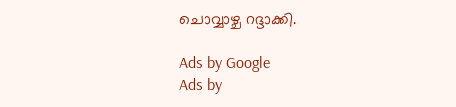ചൊവ്വാഴ്ച റദ്ദാക്കി.

Ads by Google
Ads by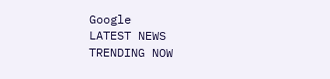Google
LATEST NEWS
TRENDING NOW